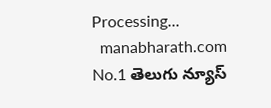Processing...
  manabharath.com
No.1 తెలుగు న్యూస్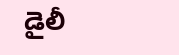డైలీ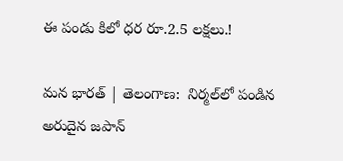ఈ పండు కిలో ధర రూ.2.5 లక్షలు.!

మన భారత్ | తెలంగాణ:  నిర్మల్‌లో పండిన అరుదైన జపాన్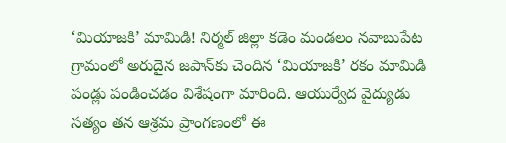‘మియాజకి’ మామిడి! నిర్మల్ జిల్లా కడెం మండలం నవాబుపేట గ్రామంలో అరుదైన జపాన్‌కు చెందిన ‘మియాజకి’ రకం మామిడి పండ్లు పండించడం విశేషంగా మారింది. ఆయుర్వేద వైద్యుడు సత్యం తన ఆశ్రమ ప్రాంగణంలో ఈ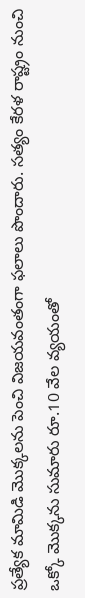ప్రత్యేక మామిడి మొక్కలను పెంచి విజయవంతంగా ఫలాలు పొందారు. సత్యం కేరళ రాష్ట్రం నుంచి ఒక్కో మొక్కను సుమారు రూ.10 వేల వ్యయంతో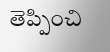తెప్పించి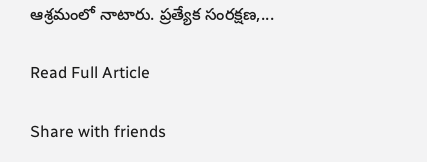ఆశ్రమంలో నాటారు. ప్రత్యేక సంరక్షణ,...

Read Full Article

Share with friends